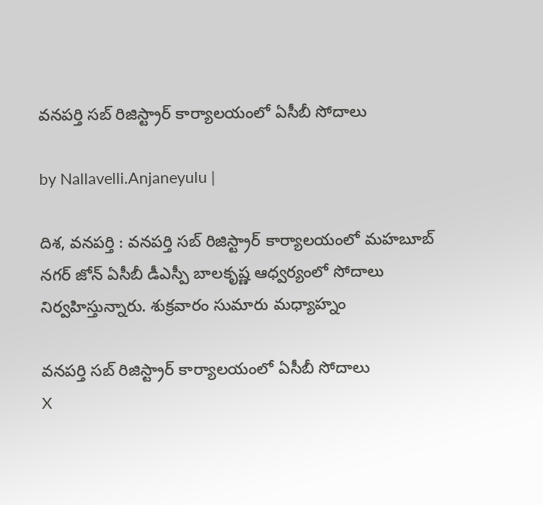వ‌న‌ప‌ర్తి స‌బ్ రిజిస్ట్రార్ కార్యాల‌యంలో ఏసీబీ సోదాలు

by Nallavelli.Anjaneyulu |

దిశ‌, వ‌న‌ప‌ర్తి : వ‌న‌ప‌ర్తి స‌బ్ రిజిస్ట్రార్ కార్యాల‌యంలో మ‌హ‌బూబ్ న‌గ‌ర్ జోన్ ఏసీబీ డీఎస్పీ బాలకృష్ణ ఆధ్వర్యంలో సోదాలు నిర్వహిస్తున్నారు. శుక్రవారం సుమారు మధ్యాహ్నం

వ‌న‌ప‌ర్తి స‌బ్ రిజిస్ట్రార్ కార్యాల‌యంలో ఏసీబీ సోదాలు
X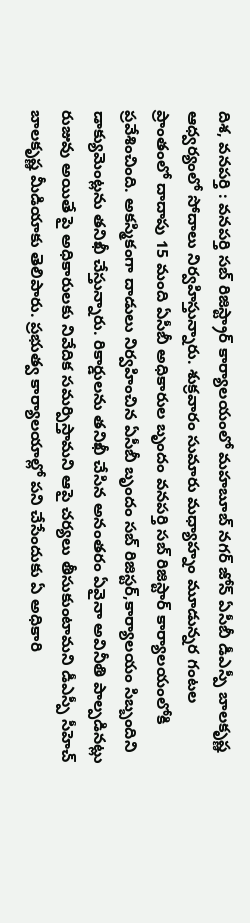దిశ‌, వ‌న‌ప‌ర్తి : వ‌న‌ప‌ర్తి స‌బ్ రిజిస్ట్రార్ కార్యాల‌యంలో మ‌హ‌బూబ్ న‌గ‌ర్ జోన్ ఏసీబీ డీఎస్పీ బాలకృష్ణ ఆధ్వర్యంలో సోదాలు నిర్వహిస్తున్నారు. శుక్రవారం సుమారు మధ్యాహ్నం మూడున్నర గంటల ప్రాంతంలో దాదాపు 15 మంది ఏసీబీ అధికారుల బృందం వనపర్తి సబ్ రిజిస్టార్ కార్యాలయంలోకి ప్రవేశించింది. అకస్మికంగా దాడులు నిర్వహించిన ఏసీబీ బృందం సబ్ రిజిస్టర్,కార్యాలయం సిబ్బందిని డాక్యుమెంట్లను తనిఖీ చేస్తున్నారు. రికార్డులను తనిఖీ చేసిన అనంతరం ఏవైనా అవినీతి పాల్పడినట్లు రుజువు అయితే పై అధికారులకు నివేదిక సమర్పిస్తామని ఆపై చర్యలు తీసుకుంటామని డీఎస్పీ సీహెచ్ బాలకృష్ణ మీడియాకు తెలిపారు. ప్రభుత్వ కార్యాలయాల్లో పని చేసేందుకు ఏ అధికారి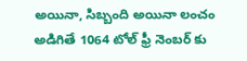అయినా, సిబ్బంది అయినా లంచం అడిగితే 1064 టోల్ ఫ్రీ నెంబర్ కు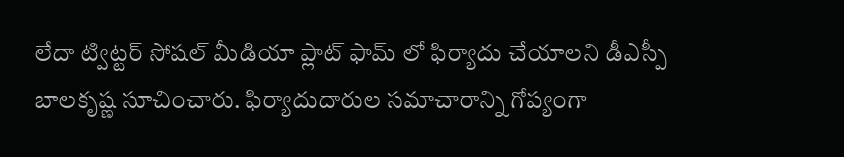లేదా ట్విట్టర్ సోషల్ మీడియా ప్లాట్ ఫామ్ లో ఫిర్యాదు చేయాలని డీఎస్పీ బాలకృష్ణ సూచించారు. ఫిర్యాదుదారుల సమాచారాన్ని గోప్యంగా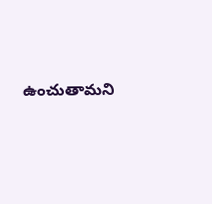ఉంచుతామని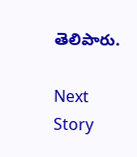తెలిపారు.

Next Story